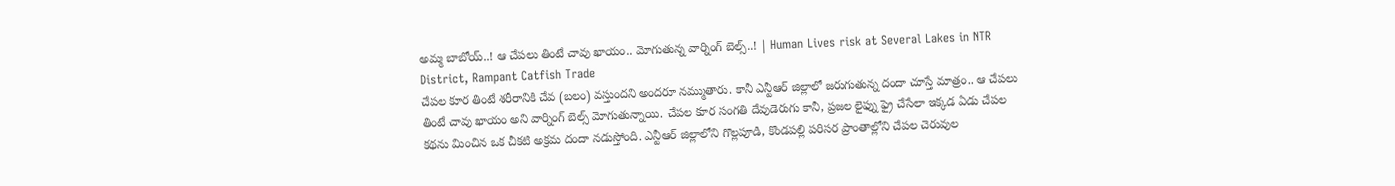అమ్మ బాబోయ్..! ఆ చేపలు తింటే చావు ఖాయం.. మోగుతున్న వార్నింగ్ బెల్స్..! | Human Lives risk at Several Lakes in NTR District, Rampant Catfish Trade
చేపల కూర తింటే శరీరానికి చేవ (బలం) వస్తుందని అందరూ నమ్ముతారు. కానీ ఎన్టీఆర్ జిల్లాలో జరుగుతున్న దందా చూస్తే మాత్రం.. ఆ చేపలు తింటే చావు ఖాయం అని వార్నింగ్ బెల్స్ మోగుతున్నాయి. చేపల కూర సంగతి దేవుడెరుగు కానీ, ప్రజల లైఫ్ను ఫ్రై చేసేలా ఇక్కడ ఏడు చేపల కథను మించిన ఒక చీకటి అక్రమ దందా నడుస్తోంది. ఎన్టీఆర్ జిల్లాలోని గొల్లపూడి, కొండపల్లి పరిసర ప్రాంతాల్లోని చేపల చెరువుల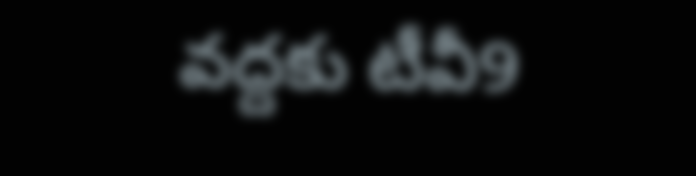వద్దకు టీవీ9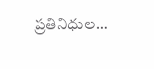ప్రతినిధుల…